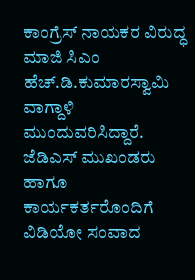ಕಾಂಗ್ರೆಸ್ ನಾಯಕರ ವಿರುದ್ಧ ಮಾಜಿ ಸಿಎಂ ಹೆಚ್.ಡಿ.ಕುಮಾರಸ್ವಾಮಿ ವಾಗ್ದಾಳಿ ಮುಂದುವರಿಸಿದ್ದಾರೆ. ಜೆಡಿಎಸ್ ಮುಖಂಡರು ಹಾಗೂ ಕಾರ್ಯಕರ್ತರೊಂದಿಗೆ ವಿಡಿಯೋ ಸಂವಾದ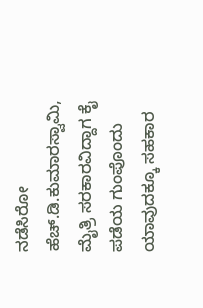ನಡೆಸಿರೋ ಹೆಚ್.ಡಿ.ಕುಮಾರಸ್ವಾಮಿ, ಮೈತ್ರಿ ಸರಕಾರವಿದ್ದಾಗ ಕೈ ಪಡೆಯ ಗುಂಪೊಂದು ಯಾವುದಕ್ಕೂ ಸಹಕಾರ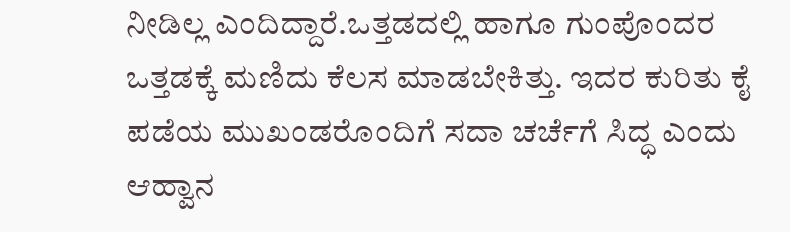ನೀಡಿಲ್ಲ ಎಂದಿದ್ದಾರೆ.ಒತ್ತಡದಲ್ಲಿ ಹಾಗೂ ಗುಂಪೊಂದರ ಒತ್ತಡಕ್ಕೆ ಮಣಿದು ಕೆಲಸ ಮಾಡಬೇಕಿತ್ತು. ಇದರ ಕುರಿತು ಕೈ ಪಡೆಯ ಮುಖಂಡರೊಂದಿಗೆ ಸದಾ ಚರ್ಚೆಗೆ ಸಿದ್ಧ ಎಂದು ಆಹ್ವಾನ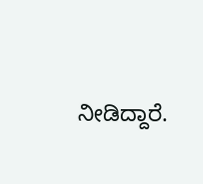ನೀಡಿದ್ದಾರೆ.